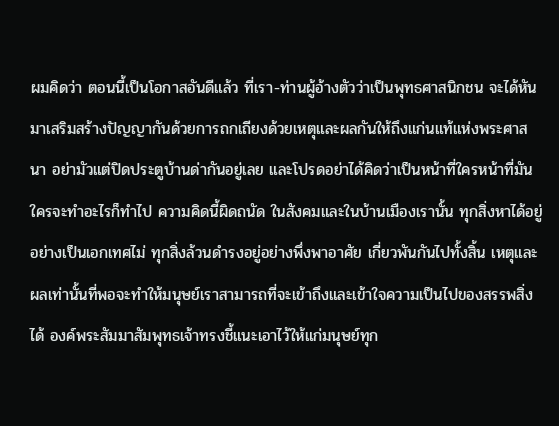ผมคิดว่า ตอนนี้เป็นโอกาสอันดีแล้ว ที่เรา-ท่านผู้อ้างตัวว่าเป็นพุทธศาสนิกชน จะได้หันมาเสริมสร้างปัญญากันด้วยการถกเถียงด้วยเหตุและผลกันให้ถึงแก่นแท้แห่งพระศาสนา อย่ามัวแต่ปิดประตูบ้านด่ากันอยู่เลย และโปรดอย่าได้คิดว่าเป็นหน้าที่ใครหน้าที่มัน ใครจะทำอะไรก็ทำไป ความคิดนี้ผิดถนัด ในสังคมและในบ้านเมืองเรานั้น ทุกสิ่งหาได้อยู่อย่างเป็นเอกเทศไม่ ทุกสิ่งล้วนดำรงอยู่อย่างพึ่งพาอาศัย เกี่ยวพันกันไปทั้งสิ้น เหตุและผลเท่านั้นที่พอจะทำให้มนุษย์เราสามารถที่จะเข้าถึงและเข้าใจความเป็นไปของสรรพสิ่งได้ องค์พระสัมมาสัมพุทธเจ้าทรงชี้แนะเอาไว้ให้แก่มนุษย์ทุก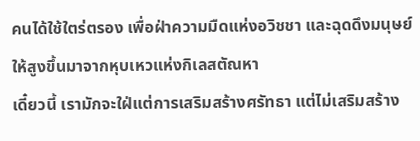คนได้ใช้ใตร่ตรอง เพื่อฝ่าความมืดแห่งอวิชชา และฉุดดึงมนุษย์ให้สูงขึ้นมาจากหุบเหวแห่งกิเลสตัณหา
เดี๋ยวนี้ เรามักจะใฝ่แต่การเสริมสร้างศรัทธา แต่ไม่เสริมสร้าง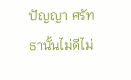ปัญญา ศรัทธานั้นไม่ดีไม่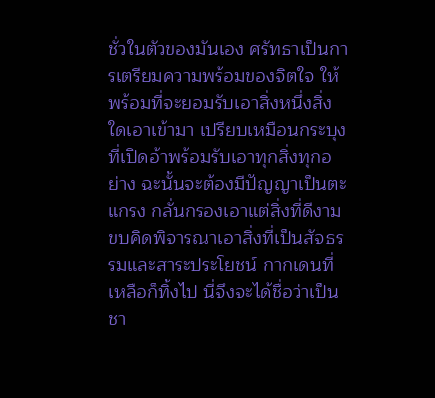ชั่วในตัวของมันเอง ศรัทธาเป็นการเตรียมความพร้อมของจิตใจ ให้พร้อมที่จะยอมรับเอาสิ่งหนึ่งสิ่งใดเอาเข้ามา เปรียบเหมือนกระบุงที่เปิดอ้าพร้อมรับเอาทุกสิ่งทุกอย่าง ฉะนั้นจะต้องมีปัญญาเป็นตะแกรง กลั่นกรองเอาแต่สิ่งที่ดีงาม ขบคิดพิจารณาเอาสิ่งที่เป็นสัจธรรมและสาระประโยชน์ กากเดนที่เหลือก็ทิ้งไป นี่จึงจะได้ชื่อว่าเป็นชา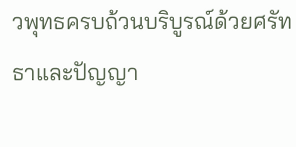วพุทธครบถ้วนบริบูรณ์ด้วยศรัทธาและปัญญา